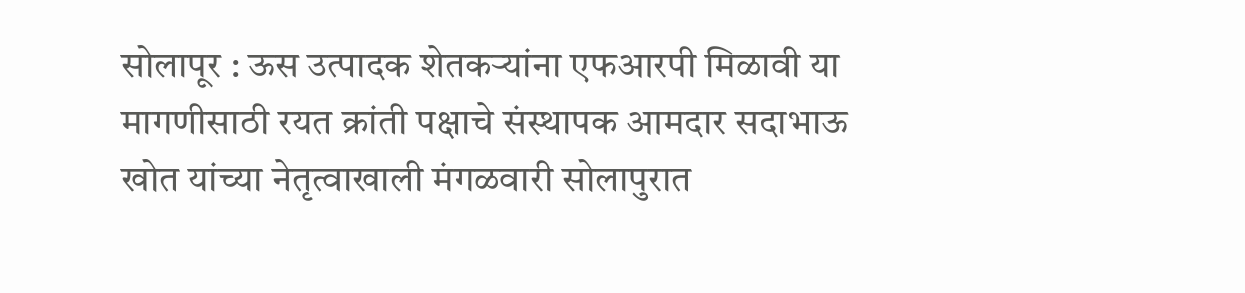सोलापूर : ऊस उत्पादक शेतकऱ्यांना एफआरपी मिळावी या मागणीसाठी रयत क्रांती पक्षाचे संस्थापक आमदार सदाभाऊ खोत यांच्या नेतृत्वाखाली मंगळवारी सोलापुरात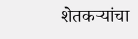शेतकऱ्यांचा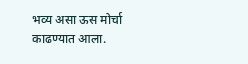भव्य असा ऊस मोर्चा काढण्यात आला.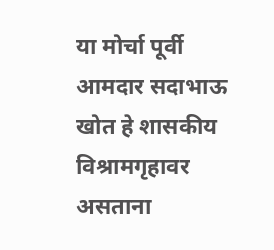या मोर्चा पूर्वी आमदार सदाभाऊ खोत हे शासकीय विश्रामगृहावर असताना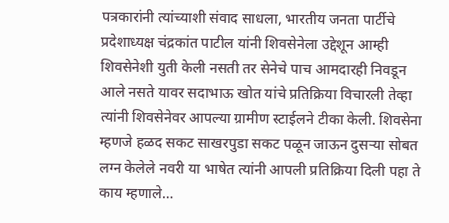पत्रकारांनी त्यांच्याशी संवाद साधला, भारतीय जनता पार्टीचे प्रदेशाध्यक्ष चंद्रकांत पाटील यांनी शिवसेनेला उद्देशून आम्ही शिवसेनेशी युती केली नसती तर सेनेचे पाच आमदारही निवडून आले नसते यावर सदाभाऊ खोत यांचे प्रतिक्रिया विचारली तेव्हा त्यांनी शिवसेनेवर आपल्या ग्रामीण स्टाईलने टीका केली. शिवसेना म्हणजे हळद सकट साखरपुडा सकट पळून जाऊन दुसऱ्या सोबत लग्न केलेले नवरी या भाषेत त्यांनी आपली प्रतिक्रिया दिली पहा ते काय म्हणाले…